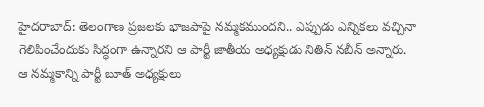హైదరాబాద్: తెలంగాణ ప్రజలకు భాజపాపై నమ్మకముందని.. ఎప్పుడు ఎన్నికలు వచ్చినా గెలిపించేందుకు సిద్ధంగా ఉన్నారని ఆ పార్టీ జాతీయ అధ్యక్షుడు నితిన్ నబీన్ అన్నారు.
ఆ నమ్మకాన్ని పార్టీ బూత్ అధ్యక్షులు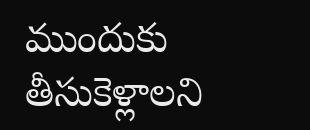ముందుకు తీసుకెళ్లాలని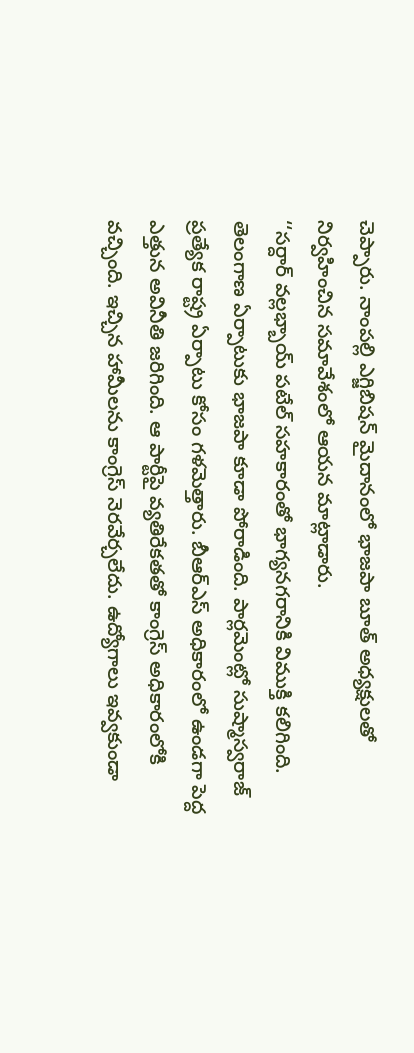చెప్పారు. నాంపల్లి ఎగ్జిబిషన్ మైదానంలో భాజపా బూత్ అధ్యక్షులతో నిర్వహించిన సమావేశంలో ఆయన మాట్లాడారు.
‘‘సర్దార్ వల్లభ్బాయ్ పటేల్ సహకారంతో భాగ్యనగరానికి విముక్తి కలిగింది. తెలంగాణ ఏర్పాటుకు భాజపా కూడా పోరాడింది. పార్లమెంట్లో సుష్మాస్వరాజ్ ప్రత్యేక రాష్ట్ర ఏర్పాటు కోసం గళమెత్తారు. బీఆర్ఎస్ అధికారంలో ఉండగా పెద్ద ఎత్తున అవినీతి జరిగింది. ఆ పార్టీపై వ్యతిరేకతతో కాంగ్రెస్ అధికారంలోకి వచ్చింది. ఇచ్చిన హామీలను కాంగ్రెస్ నెరవేర్చలేదు. ఉద్యోగాలు ఇవ్వకుండా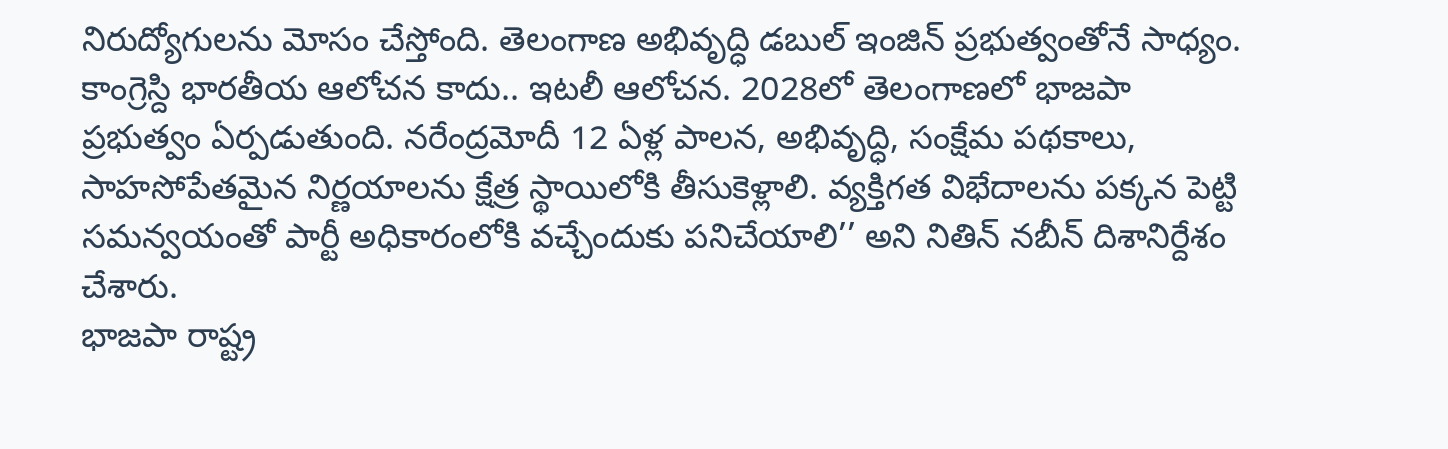నిరుద్యోగులను మోసం చేస్తోంది. తెలంగాణ అభివృద్ధి డబుల్ ఇంజిన్ ప్రభుత్వంతోనే సాధ్యం. కాంగ్రెస్ది భారతీయ ఆలోచన కాదు.. ఇటలీ ఆలోచన. 2028లో తెలంగాణలో భాజపా ప్రభుత్వం ఏర్పడుతుంది. నరేంద్రమోదీ 12 ఏళ్ల పాలన, అభివృద్ధి, సంక్షేమ పథకాలు, సాహసోపేతమైన నిర్ణయాలను క్షేత్ర స్థాయిలోకి తీసుకెళ్లాలి. వ్యక్తిగత విభేదాలను పక్కన పెట్టి సమన్వయంతో పార్టీ అధికారంలోకి వచ్చేందుకు పనిచేయాలి’’ అని నితిన్ నబీన్ దిశానిర్దేశం చేశారు.
భాజపా రాష్ట్ర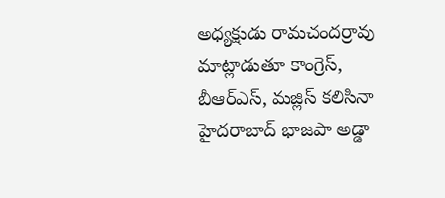అధ్యక్షుడు రామచందర్రావు మాట్లాడుతూ కాంగ్రెస్, బీఆర్ఎస్, మజ్లిస్ కలిసినా హైదరాబాద్ భాజపా అడ్డా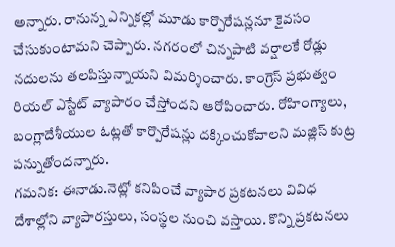అన్నారు. రానున్న ఎన్నికల్లో మూడు కార్పొరేషన్లనూ కైవసం చేసుకుంటామని చెప్పారు. నగరంలో చిన్నపాటి వర్షాలకే రోడ్లు నదులను తలపిస్తున్నాయని విమర్శించారు. కాంగ్రెస్ ప్రభుత్వం రియల్ ఎస్టేట్ వ్యాపారం చేస్తోందని ఆరోపించారు. రోహింగ్యాలు, బంగ్లాదేశీయుల ఓట్లతో కార్పొరేషన్లు దక్కించుకోవాలని మజ్లిస్ కుట్ర పన్నుతోందన్నారు.
గమనిక: ఈనాడు.నెట్లో కనిపించే వ్యాపార ప్రకటనలు వివిధ దేశాల్లోని వ్యాపారస్తులు, సంస్థల నుంచి వస్తాయి. కొన్ని ప్రకటనలు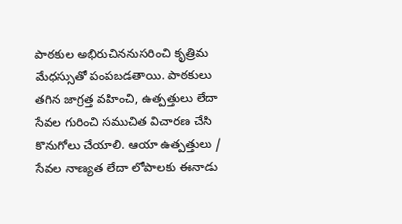పాఠకుల అభిరుచిననుసరించి కృత్రిమ మేధస్సుతో పంపబడతాయి. పాఠకులు తగిన జాగ్రత్త వహించి, ఉత్పత్తులు లేదా సేవల గురించి సముచిత విచారణ చేసి కొనుగోలు చేయాలి. ఆయా ఉత్పత్తులు / సేవల నాణ్యత లేదా లోపాలకు ఈనాడు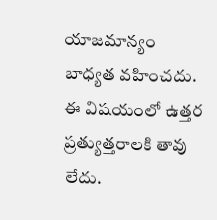యాజమాన్యం బాధ్యత వహించదు. ఈ విషయంలో ఉత్తర ప్రత్యుత్తరాలకి తావు లేదు.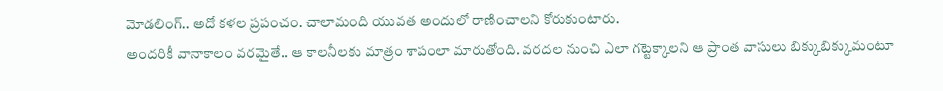మోడలింగ్.. అదో కళల ప్రపంచం. చాలామంది యువత అందులో రాణించాలని కోరుకుంటారు.
అందరికీ వానాకాలం వరమైతే.. ఆ కాలనీలకు మాత్రం శాపంలా మారుతోంది. వరదల నుంచి ఎలా గట్టెక్కాలని ఆ ప్రాంత వాసులు బిక్కుబిక్కుమంటూ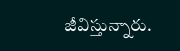జీవిస్తున్నారు.